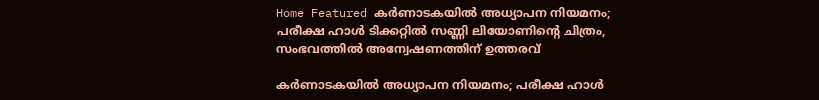Home Featured കര്‍ണാടകയില്‍ അധ്യാപന നിയമനം; പരീക്ഷ ഹാള്‍ ടിക്കറ്റില്‍ സണ്ണി ലിയോണിന്റെ ചിത്രം, സംഭവത്തില്‍ അന്വേഷണത്തിന് ഉത്തരവ്

കര്‍ണാടകയില്‍ അധ്യാപന നിയമനം; പരീക്ഷ ഹാള്‍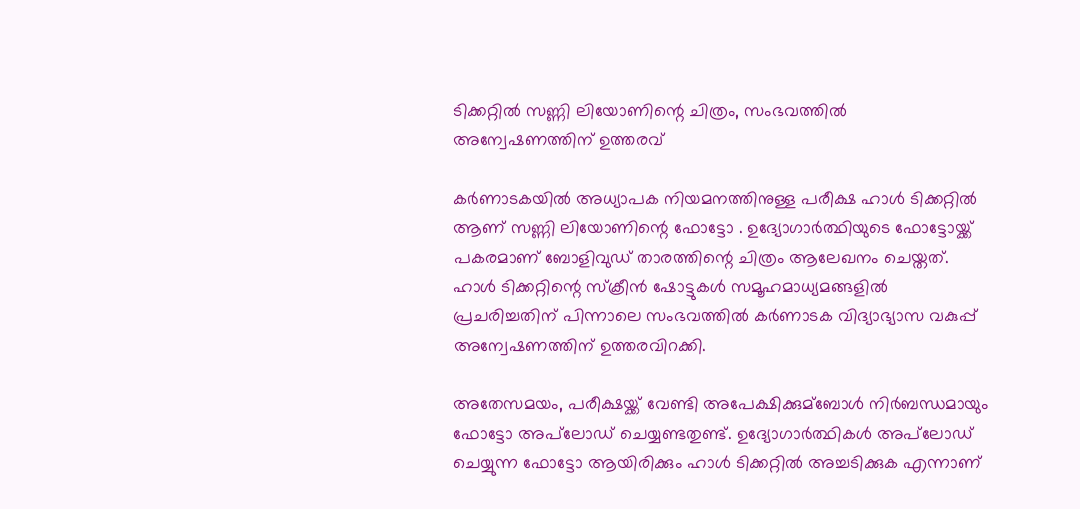ടിക്കറ്റില്‍ സണ്ണി ലിയോണിന്റെ ചിത്രം, സംഭവത്തില്‍ അന്വേഷണത്തിന് ഉത്തരവ്

കര്‍ണാടകയില്‍ അധ്യാപക നിയമനത്തിനുള്ള പരീക്ഷ ഹാള്‍ ടിക്കറ്റില്‍ ആണ് സണ്ണി ലിയോണിന്റെ ഫോട്ടോ . ഉദ്യോഗാര്‍ത്ഥിയുടെ ഫോട്ടോയ്ക്ക് പകരമാണ് ബോളിവുഡ് താരത്തിന്റെ ചിത്രം ആലേഖനം ചെയ്തത്. ഹാള്‍ ടിക്കറ്റിന്റെ സ്ക്രീന്‍ ഷോട്ടുകള്‍ സമൂഹമാധ്യമങ്ങളില്‍ പ്രചരിച്ചതിന് പിന്നാലെ സംഭവത്തില്‍ കര്‍ണാടക വിദ്യാഭ്യാസ വകുപ്പ് അന്വേഷണത്തിന് ഉത്തരവിറക്കി.

അതേസമയം, പരീക്ഷയ്ക്ക് വേണ്ടി അപേക്ഷിക്കുമ്ബോള്‍ നിര്‍ബന്ധമായും ഫോട്ടോ അപ്‌ലോഡ് ചെയ്യണ്ടതുണ്ട്. ഉദ്യോഗാര്‍ത്ഥികള്‍ അപ്‌ലോഡ് ചെയ്യുന്ന ഫോട്ടോ ആയിരിക്കും ഹാള്‍ ടിക്കറ്റില്‍ അച്ചടിക്കുക എന്നാണ്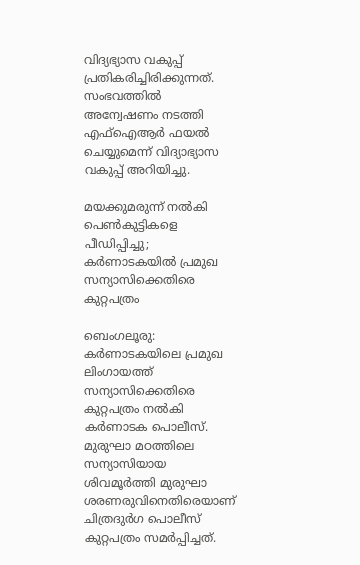വിദ്യഭ്യാസ വകുപ്പ് പ്രതികരിച്ചിരിക്കുന്നത്. സംഭവത്തില്‍ അന്വേഷണം നടത്തി എഫ്‌ഐആര്‍ ഫയല്‍ ചെയ്യുമെന്ന് വിദ്യാഭ്യാസ വകുപ്പ് അറിയിച്ചു.

മയക്കുമരുന്ന് നല്‍കി പെണ്‍കുട്ടികളെ പീഡിപ്പിച്ചു; കര്‍ണാടകയില്‍ പ്രമുഖ സന്യാസിക്കെതിരെ കുറ്റപത്രം

ബെംഗലൂരു:  കര്‍ണാടകയിലെ പ്രമുഖ ലിംഗായത്ത് സന്യാസിക്കെതിരെ കുറ്റപത്രം നല്‍കി കര്‍ണാടക പൊലീസ്. മുരുഘാ മഠത്തിലെ സന്യാസിയായ ശിവമൂർത്തി മുരുഘാ ശരണരുവിനെതിരെയാണ് ചിത്രദുര്‍ഗ പൊലീസ് കുറ്റപത്രം സമര്‍പ്പിച്ചത്.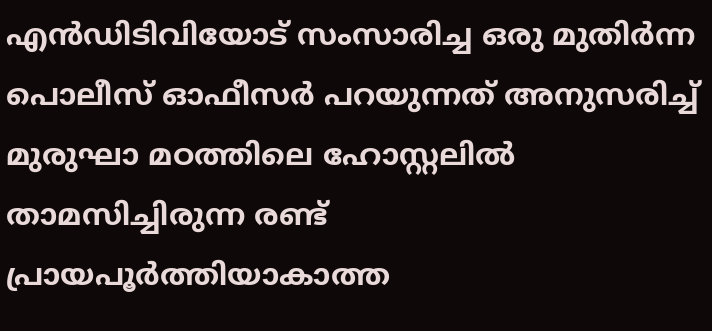എന്‍ഡിടിവിയോട് സംസാരിച്ച ഒരു മുതിര്‍ന്ന പൊലീസ് ഓഫീസര്‍ പറയുന്നത് അനുസരിച്ച് മുരുഘാ മഠത്തിലെ ഹോസ്റ്റലില്‍ താമസിച്ചിരുന്ന രണ്ട് പ്രായപൂര്‍ത്തിയാകാത്ത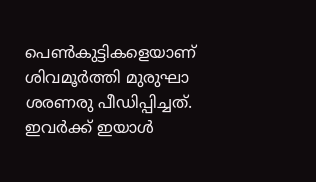പെണ്‍കുട്ടികളെയാണ് ശിവമൂർത്തി മുരുഘാ ശരണരു പീഡിപ്പിച്ചത്. ഇവര്‍ക്ക് ഇയാള്‍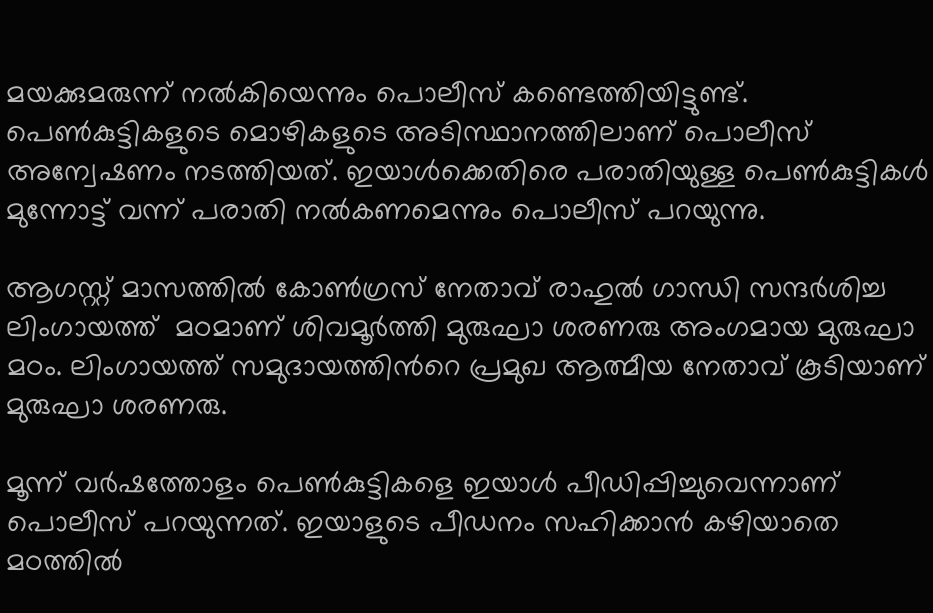മയക്കുമരുന്ന് നല്‍കിയെന്നും പൊലീസ് കണ്ടെത്തിയിട്ടുണ്ട്. പെണ്‍കുട്ടികളുടെ മൊഴികളുടെ അടിസ്ഥാനത്തിലാണ് പൊലീസ് അന്വേഷണം നടത്തിയത്. ഇയാള്‍ക്കെതിരെ പരാതിയുള്ള പെണ്‍കുട്ടികള്‍ മുന്നോട്ട് വന്ന് പരാതി നല്‍കണമെന്നും പൊലീസ് പറയുന്നു.

ആഗസ്റ്റ് മാസത്തില്‍ കോണ്‍ഗ്രസ് നേതാവ് രാഹുല്‍ ഗാന്ധി സന്ദര്‍ശിച്ച ലിംഗായത്ത്  മഠമാണ് ശിവമൂർത്തി മുരുഘാ ശരണരു അംഗമായ മുരുഘാ മഠം. ലിംഗായത്ത് സമുദായത്തിന്‍റെ പ്രമുഖ ആത്മീയ നേതാവ് കൂടിയാണ് മുരുഘാ ശരണരു.

മൂന്ന് വര്‍ഷത്തോളം പെണ്‍കുട്ടികളെ ഇയാള്‍ പീഡിപ്പിച്ചുവെന്നാണ് പൊലീസ് പറയുന്നത്. ഇയാളുടെ പീഡനം സഹിക്കാന്‍ കഴിയാതെ മഠത്തില്‍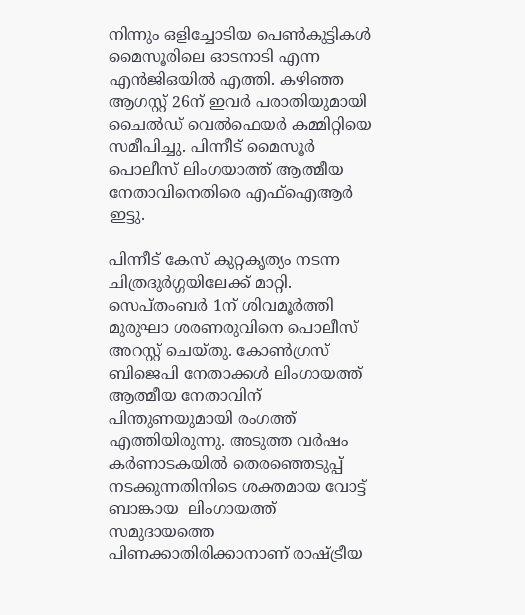നിന്നും ഒളിച്ചോടിയ പെണ്‍കുട്ടികള്‍ മൈസൂരിലെ ഓടനാടി എന്ന എന്‍ജിഒയില്‍ എത്തി. കഴിഞ്ഞ ആഗസ്റ്റ് 26ന് ഇവര്‍ പരാതിയുമായി ചൈല്‍ഡ് വെല്‍ഫെയര്‍ കമ്മിറ്റിയെ സമീപിച്ചു. പിന്നീട് മൈസൂര്‍ പൊലീസ് ലിംഗയാത്ത് ആത്മീയ നേതാവിനെതിരെ എഫ്ഐആര്‍ ഇട്ടു.

പിന്നീട് കേസ് കുറ്റകൃത്യം നടന്ന ചിത്രദുര്‍ഗ്ഗയിലേക്ക് മാറ്റി. സെപ്തംബര്‍ 1ന് ശിവമൂർത്തി മുരുഘാ ശരണരുവിനെ പൊലീസ് അറസ്റ്റ് ചെയ്തു. കോണ്‍ഗ്രസ് ബിജെപി നേതാക്കള്‍ ലിംഗായത്ത് ആത്മീയ നേതാവിന് പിന്തുണയുമായി രംഗത്ത് എത്തിയിരുന്നു. അടുത്ത വര്‍ഷം കര്‍ണാടകയില്‍ തെരഞ്ഞെടുപ്പ് നടക്കുന്നതിനിടെ ശക്തമായ വോട്ട് ബാങ്കായ  ലിംഗായത്ത് സമുദായത്തെ പിണക്കാതിരിക്കാനാണ് രാഷ്ട്രീയ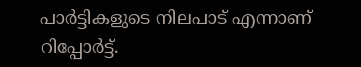പാര്‍ട്ടികളുടെ നിലപാട് എന്നാണ് റിപ്പോര്‍ട്ട്.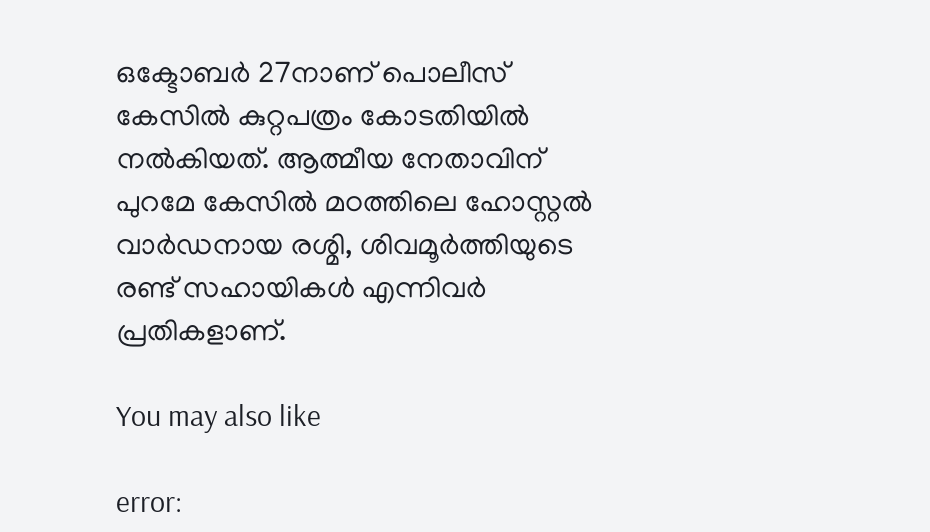ഒക്ടോബര്‍ 27നാണ് പൊലീസ് കേസില്‍ കുറ്റപത്രം കോടതിയില്‍ നല്‍കിയത്. ആത്മീയ നേതാവിന് പുറമേ കേസില്‍ മഠത്തിലെ ഹോസ്റ്റല്‍ വാര്‍ഡനായ രശ്മി, ശിവമൂർത്തിയുടെ രണ്ട് സഹായികള്‍ എന്നിവര്‍ പ്രതികളാണ്.

You may also like

error: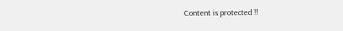Content is protected !!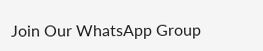Join Our WhatsApp Group